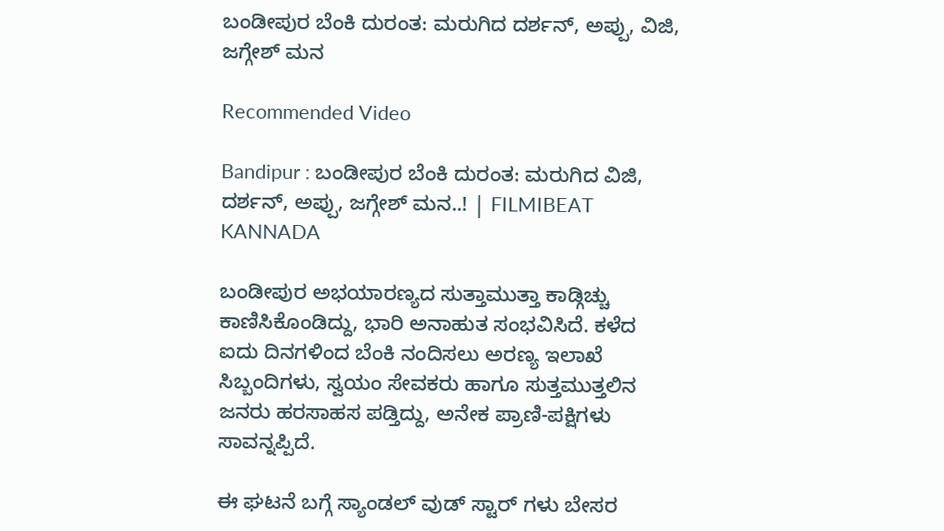ಬಂಡೀಪುರ ಬೆಂಕಿ ದುರಂತ: ಮರುಗಿದ ದರ್ಶನ್, ಅಪ್ಪು, ವಿಜಿ, ಜಗ್ಗೇಶ್ ಮನ

Recommended Video

Bandipur : ಬಂಡೀಪುರ ಬೆಂಕಿ ದುರಂತ: ಮರುಗಿದ ವಿಜಿ, ದರ್ಶನ್, ಅಪ್ಪು, ಜಗ್ಗೇಶ್ ಮನ..! | FILMIBEAT KANNADA

ಬಂಡೀಪುರ ಅಭಯಾರಣ್ಯದ ಸುತ್ತಾಮುತ್ತಾ ಕಾಡ್ಗಿಚ್ಚು ಕಾಣಿಸಿಕೊಂಡಿದ್ದು, ಭಾರಿ ಅನಾಹುತ ಸಂಭವಿಸಿದೆ. ಕಳೆದ ಐದು ದಿನಗಳಿಂದ ಬೆಂಕಿ ನಂದಿಸಲು ಅರಣ್ಯ ಇಲಾಖೆ ಸಿಬ್ಬಂದಿಗಳು, ಸ್ವಯಂ ಸೇವಕರು ಹಾಗೂ ಸುತ್ತಮುತ್ತಲಿನ ಜನರು ಹರಸಾಹಸ ಪಡ್ತಿದ್ದು, ಅನೇಕ ಪ್ರಾಣಿ-ಪಕ್ಷಿಗಳು ಸಾವನ್ನಪ್ಪಿದೆ.

ಈ ಘಟನೆ ಬಗ್ಗೆ ಸ್ಯಾಂಡಲ್ ವುಡ್ ಸ್ಟಾರ್ ಗಳು ಬೇಸರ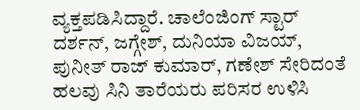ವ್ಯಕ್ತಪಡಿಸಿದ್ದಾರೆ. ಚಾಲೆಂಜಿಂಗ್ ಸ್ಟಾರ್ ದರ್ಶನ್, ಜಗ್ಗೇಶ್, ದುನಿಯಾ ವಿಜಯ್, ಪುನೀತ್ ರಾಜ್ ಕುಮಾರ್, ಗಣೇಶ್ ಸೇರಿದಂತೆ ಹಲವು ಸಿನಿ ತಾರೆಯರು ಪರಿಸರ ಉಳಿಸಿ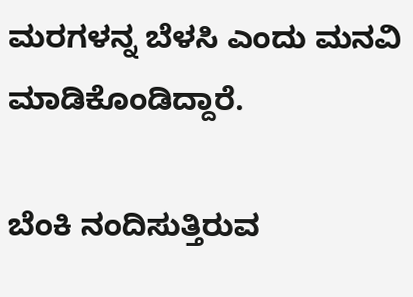ಮರಗಳನ್ನ ಬೆಳಸಿ ಎಂದು ಮನವಿ ಮಾಡಿಕೊಂಡಿದ್ದಾರೆ.

ಬೆಂಕಿ ನಂದಿಸುತ್ತಿರುವ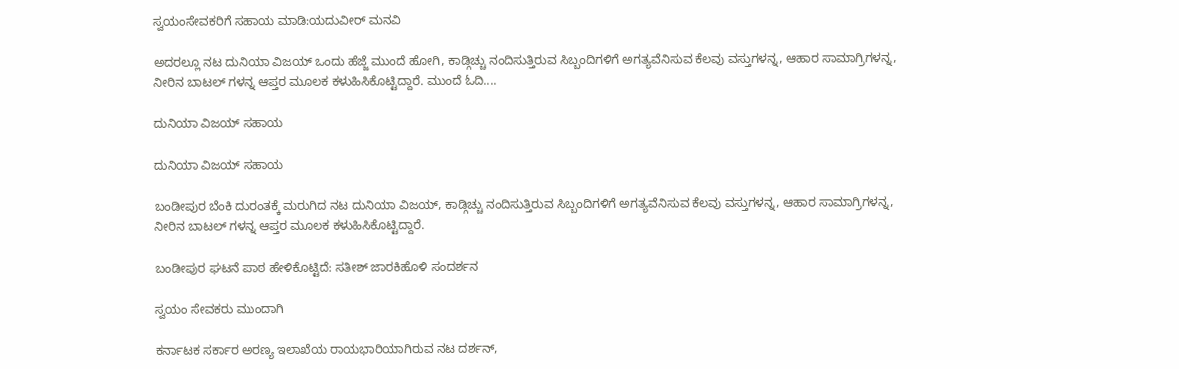ಸ್ವಯಂಸೇವಕರಿಗೆ ಸಹಾಯ ಮಾಡಿ:ಯದುವೀರ್ ಮನವಿ

ಅದರಲ್ಲೂ ನಟ ದುನಿಯಾ ವಿಜಯ್ ಒಂದು ಹೆಜ್ಜೆ ಮುಂದೆ ಹೋಗಿ, ಕಾಡ್ಗಿಚ್ಚು ನಂದಿಸುತ್ತಿರುವ ಸಿಬ್ಬಂದಿಗಳಿಗೆ ಅಗತ್ಯವೆನಿಸುವ ಕೆಲವು ವಸ್ತುಗಳನ್ನ, ಆಹಾರ ಸಾಮಾಗ್ರಿಗಳನ್ನ, ನೀರಿನ ಬಾಟಲ್ ಗಳನ್ನ ಆಪ್ತರ ಮೂಲಕ ಕಳುಹಿಸಿಕೊಟ್ಟಿದ್ದಾರೆ. ಮುಂದೆ ಓದಿ....

ದುನಿಯಾ ವಿಜಯ್ ಸಹಾಯ

ದುನಿಯಾ ವಿಜಯ್ ಸಹಾಯ

ಬಂಡೀಪುರ ಬೆಂಕಿ ದುರಂತಕ್ಕೆ ಮರುಗಿದ ನಟ ದುನಿಯಾ ವಿಜಯ್, ಕಾಡ್ಗಿಚ್ಚು ನಂದಿಸುತ್ತಿರುವ ಸಿಬ್ಬಂದಿಗಳಿಗೆ ಅಗತ್ಯವೆನಿಸುವ ಕೆಲವು ವಸ್ತುಗಳನ್ನ, ಆಹಾರ ಸಾಮಾಗ್ರಿಗಳನ್ನ, ನೀರಿನ ಬಾಟಲ್ ಗಳನ್ನ ಆಪ್ತರ ಮೂಲಕ ಕಳುಹಿಸಿಕೊಟ್ಟಿದ್ದಾರೆ.

ಬಂಡೀಪುರ ಘಟನೆ ಪಾಠ ಹೇಳಿಕೊಟ್ಟಿದೆ: ಸತೀಶ್ ಜಾರಕಿಹೊಳಿ ಸಂದರ್ಶನ

ಸ್ವಯಂ ಸೇವಕರು ಮುಂದಾಗಿ

ಕರ್ನಾಟಕ ಸರ್ಕಾರ ಅರಣ್ಯ ಇಲಾಖೆಯ ರಾಯಭಾರಿಯಾಗಿರುವ ನಟ ದರ್ಶನ್,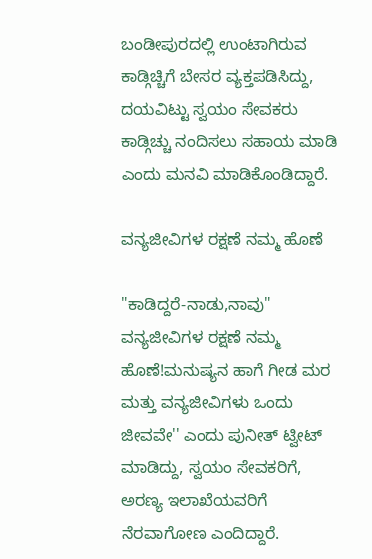ಬಂಡೀಪುರದಲ್ಲಿ ಉಂಟಾಗಿರುವ ಕಾಡ್ಗಿಚ್ಚಿಗೆ ಬೇಸರ ವ್ಯಕ್ತಪಡಿಸಿದ್ದು, ದಯವಿಟ್ಟು ಸ್ವಯಂ ಸೇವಕರು ಕಾಡ್ಗಿಚ್ಚು ನಂದಿಸಲು ಸಹಾಯ ಮಾಡಿ ಎಂದು ಮನವಿ ಮಾಡಿಕೊಂಡಿದ್ದಾರೆ.

ವನ್ಯಜೀವಿಗಳ ರಕ್ಷಣೆ ನಮ್ಮ ಹೊಣೆ

"ಕಾಡಿದ್ದರೆ-ನಾಡು,ನಾವು" ವನ್ಯಜೀವಿಗಳ ರಕ್ಷಣೆ ನಮ್ಮ ಹೊಣೆ!ಮನುಷ್ಯನ ಹಾಗೆ ಗೀಡ ಮರ ಮತ್ತು ವನ್ಯಜೀವಿಗಳು ಒಂದು ಜೀವವೇ'' ಎಂದು ಪುನೀತ್ ಟ್ವೀಟ್ ಮಾಡಿದ್ದು, ಸ್ವಯಂ ಸೇವಕರಿಗೆ, ಅರಣ್ಯ ಇಲಾಖೆಯವರಿಗೆ ನೆರವಾಗೋಣ ಎಂದಿದ್ದಾರೆ.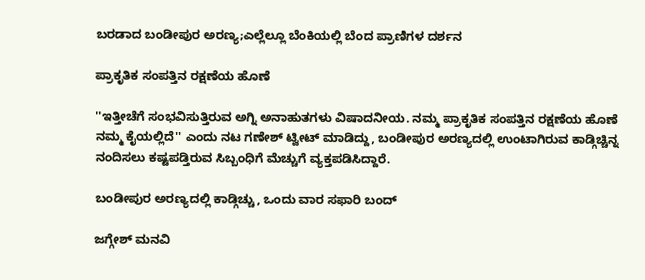ಬರಡಾದ ಬಂಡೀಪುರ ಅರಣ್ಯ;ಎಲ್ಲೆಲ್ಲೂ ಬೆಂಕಿಯಲ್ಲಿ ಬೆಂದ ಪ್ರಾಣಿಗಳ ದರ್ಶನ

ಪ್ರಾಕೃತಿಕ ಸಂಪತ್ತಿನ ರಕ್ಷಣೆಯ ಹೊಣೆ

''ಇತ್ತೀಚೆಗೆ ಸಂಭವಿಸುತ್ತಿರುವ ಅಗ್ನಿ ಅನಾಹುತಗಳು ವಿಷಾದನೀಯ. ನಮ್ಮ ಪ್ರಾಕೃತಿಕ ಸಂಪತ್ತಿನ ರಕ್ಷಣೆಯ ಹೊಣೆ ನಮ್ಮ ಕೈಯಲ್ಲಿದೆ'' ಎಂದು ನಟ ಗಣೇಶ್ ಟ್ವೀಟ್ ಮಾಡಿದ್ದು, ಬಂಡೀಪುರ ಅರಣ್ಯದಲ್ಲಿ ಉಂಟಾಗಿರುವ ಕಾಡ್ಗಿಚ್ಚಿನ್ನ ನಂದಿಸಲು ಕಷ್ಟಪಡ್ತಿರುವ ಸಿಬ್ಬಂಧಿಗೆ ಮೆಚ್ಚುಗೆ ವ್ಯಕ್ತಪಡಿಸಿದ್ದಾರೆ.

ಬಂಡೀಪುರ ಅರಣ್ಯದಲ್ಲಿ ಕಾಡ್ಗಿಚ್ಚು, ಒಂದು ವಾರ ಸಫಾರಿ ಬಂದ್

ಜಗ್ಗೇಶ್ ಮನವಿ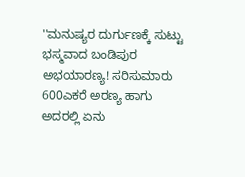''ಮನುಷ್ಯರ ದುರ್ಗುಣಕ್ಕೆ ಸುಟ್ಟು ಭಸ್ಮವಾದ ಬಂಡಿಪುರ ಅಭಯಾರಣ್ಯ! ಸರಿಸುಮಾರು 600ಎಕರೆ ಅರಣ್ಯ ಹಾಗು ಅದರಲ್ಲಿ ಏನು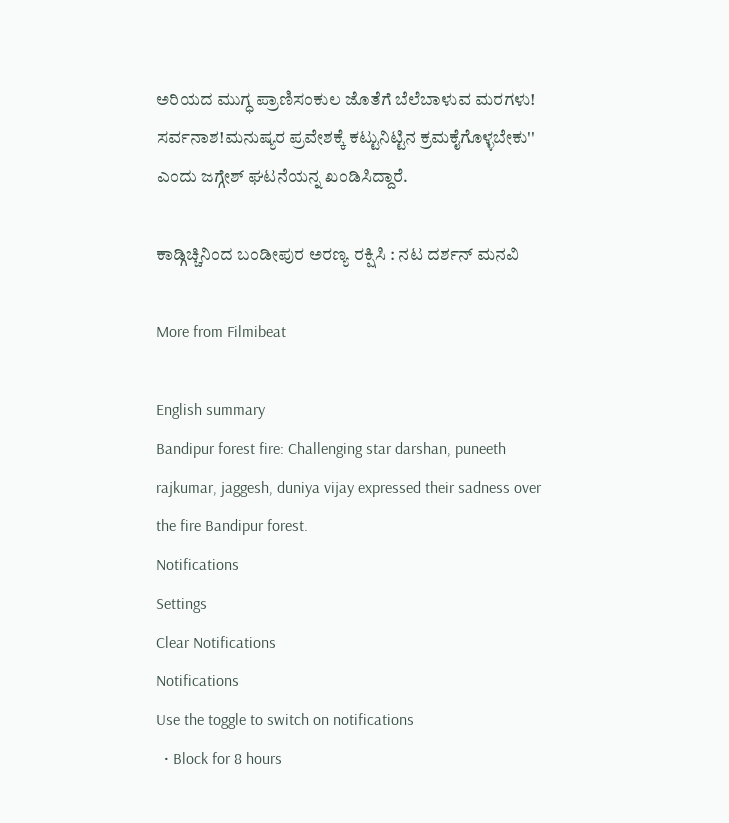ಅರಿಯದ ಮುಗ್ಧ ಪ್ರಾಣಿಸಂಕುಲ ಜೊತೆಗೆ ಬೆಲೆಬಾಳುವ ಮರಗಳು! ಸರ್ವನಾಶ!ಮನುಷ್ಯರ ಪ್ರವೇಶಕ್ಕೆ ಕಟ್ಟುನಿಟ್ಟಿನ ಕ್ರಮಕೈಗೊಳ್ಳಬೇಕು'' ಎಂದು ಜಗ್ಗೇಶ್ ಘಟನೆಯನ್ನ ಖಂಡಿಸಿದ್ದಾರೆ.

ಕಾಡ್ಗಿಚ್ಚಿನಿಂದ ಬಂಡೀಪುರ ಅರಣ್ಯ ರಕ್ಷಿಸಿ : ನಟ ದರ್ಶನ್ ಮನವಿ

More from Filmibeat

English summary
Bandipur forest fire: Challenging star darshan, puneeth rajkumar, jaggesh, duniya vijay expressed their sadness over the fire Bandipur forest.
Notifications
Settings
Clear Notifications
Notifications
Use the toggle to switch on notifications
  • Block for 8 hours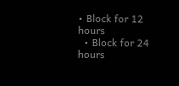• Block for 12 hours
  • Block for 24 hours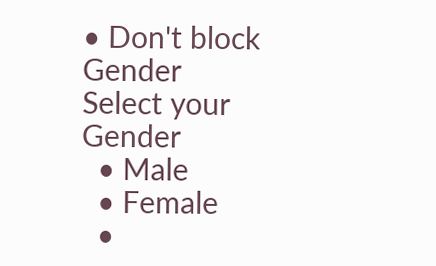• Don't block
Gender
Select your Gender
  • Male
  • Female
  •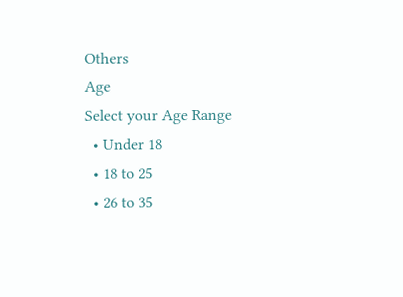Others
Age
Select your Age Range
  • Under 18
  • 18 to 25
  • 26 to 35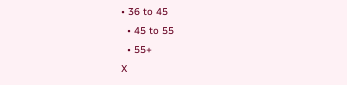• 36 to 45
  • 45 to 55
  • 55+
X